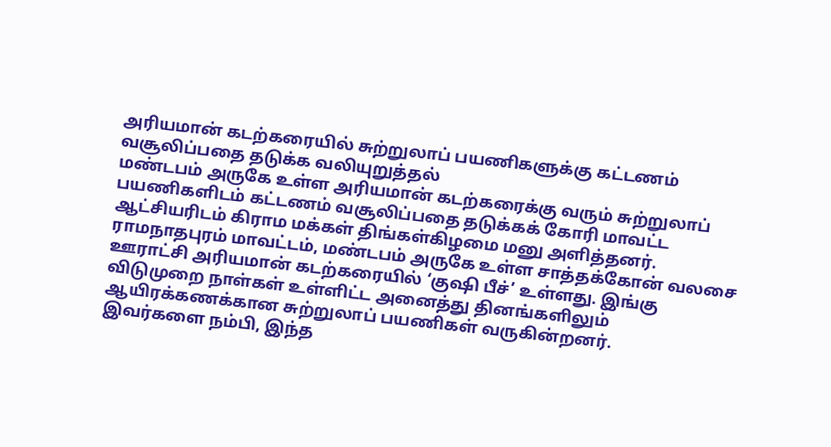அரியமான் கடற்கரையில் சுற்றுலாப் பயணிகளுக்கு கட்டணம் வசூலிப்பதை தடுக்க வலியுறுத்தல்
மண்டபம் அருகே உள்ள அரியமான் கடற்கரைக்கு வரும் சுற்றுலாப் பயணிகளிடம் கட்டணம் வசூலிப்பதை தடுக்கக் கோரி மாவட்ட ஆட்சியரிடம் கிராம மக்கள் திங்கள்கிழமை மனு அளித்தனர்.
ராமநாதபுரம் மாவட்டம், மண்டபம் அருகே உள்ள சாத்தக்கோன் வலசை ஊராட்சி அரியமான் கடற்கரையில் ‘குஷி பீச்’ உள்ளது. இங்கு விடுமுறை நாள்கள் உள்ளிட்ட அனைத்து தினங்களிலும் ஆயிரக்கணக்கான சுற்றுலாப் பயணிகள் வருகின்றனர்.
இவர்களை நம்பி, இந்த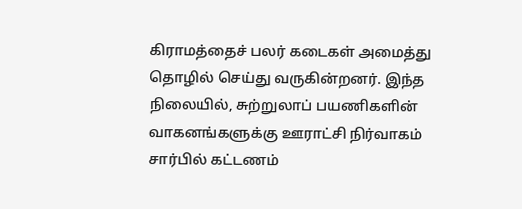கிராமத்தைச் பலர் கடைகள் அமைத்து தொழில் செய்து வருகின்றனர். இந்த நிலையில், சுற்றுலாப் பயணிகளின் வாகனங்களுக்கு ஊராட்சி நிர்வாகம் சார்பில் கட்டணம்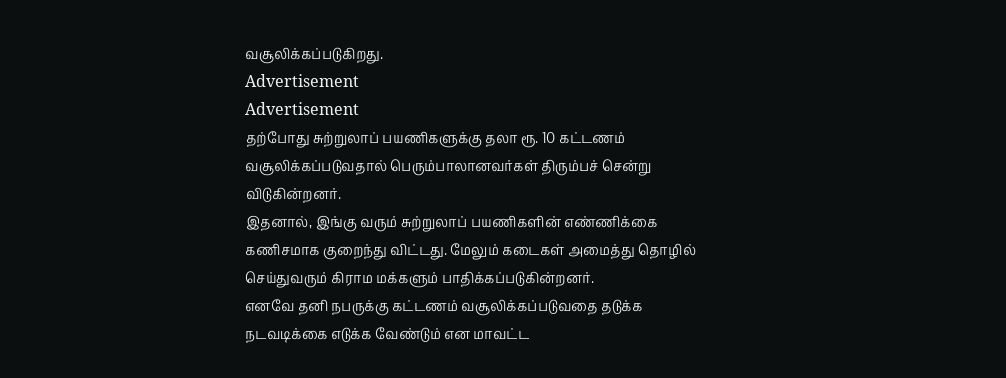வசூலிக்கப்படுகிறது.
Advertisement
Advertisement
தற்போது சுற்றுலாப் பயணிகளுக்கு தலா ரூ. 10 கட்டணம் வசூலிக்கப்படுவதால் பெரும்பாலானவர்கள் திரும்பச் சென்று விடுகின்றனர்.
இதனால், இங்கு வரும் சுற்றுலாப் பயணிகளின் எண்ணிக்கை கணிசமாக குறைந்து விட்டது. மேலும் கடைகள் அமைத்து தொழில் செய்துவரும் கிராம மக்களும் பாதிக்கப்படுகின்றனர்.
எனவே தனி நபருக்கு கட்டணம் வசூலிக்கப்படுவதை தடுக்க நடவடிக்கை எடுக்க வேண்டும் என மாவட்ட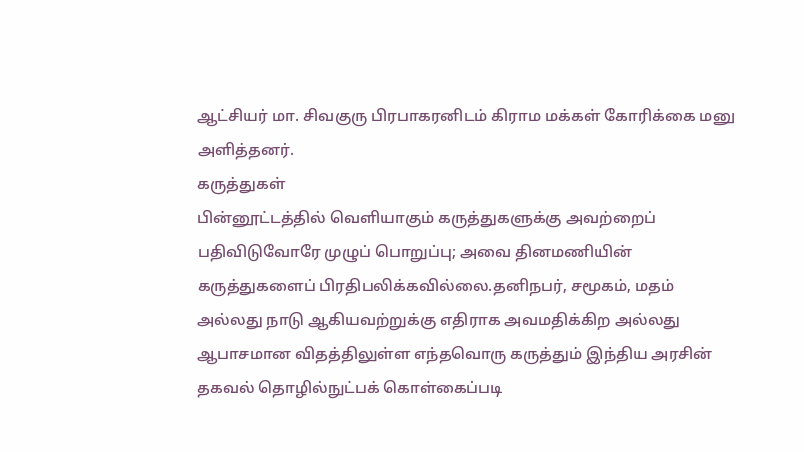ஆட்சியர் மா. சிவகுரு பிரபாகரனிடம் கிராம மக்கள் கோரிக்கை மனு அளித்தனர்.
கருத்துகள்
பின்னூட்டத்தில் வெளியாகும் கருத்துகளுக்கு அவற்றைப் பதிவிடுவோரே முழுப் பொறுப்பு; அவை தினமணியின் கருத்துகளைப் பிரதிபலிக்கவில்லை.தனிநபர், சமூகம், மதம் அல்லது நாடு ஆகியவற்றுக்கு எதிராக அவமதிக்கிற அல்லது ஆபாசமான விதத்திலுள்ள எந்தவொரு கருத்தும் இந்திய அரசின் தகவல் தொழில்நுட்பக் கொள்கைப்படி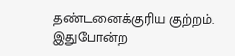தண்டனைக்குரிய குற்றம். இதுபோன்ற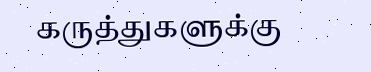கருத்துகளுக்கு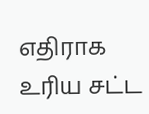எதிராக உரிய சட்ட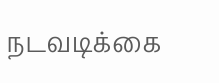நடவடிக்கை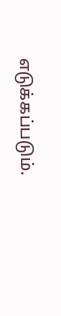எடுக்கப்படும்.